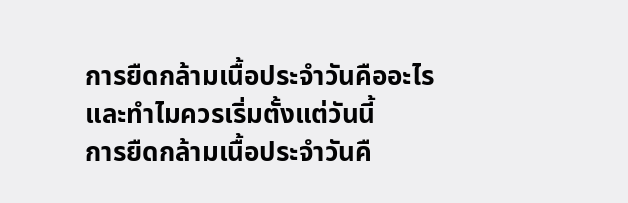การยืดกล้ามเนื้อประจำวันคืออะไร และทำไมควรเริ่มตั้งแต่วันนี้
การยืดกล้ามเนื้อประจำวันคื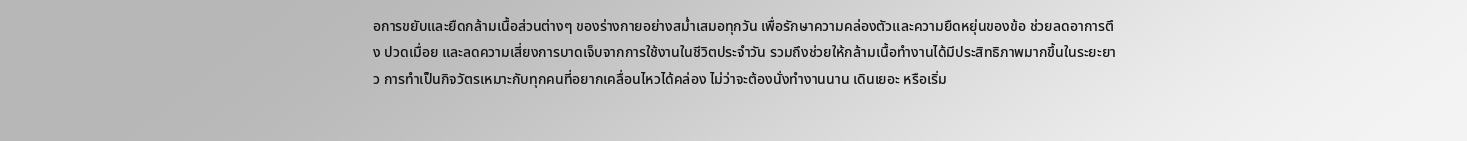อการขยับและยืดกล้ามเนื้อส่วนต่างๆ ของร่างกายอย่างสม่ำเสมอทุกวัน เพื่อรักษาความคล่องตัวและความยืดหยุ่นของข้อ ช่วยลดอาการตึง ปวดเมื่อย และลดความเสี่ยงการบาดเจ็บจากการใช้งานในชีวิตประจำวัน รวมถึงช่วยให้กล้ามเนื้อทำงานได้มีประสิทธิภาพมากขึ้นในระยะยาว การทำเป็นกิจวัตรเหมาะกับทุกคนที่อยากเคลื่อนไหวได้คล่อง ไม่ว่าจะต้องนั่งทำงานนาน เดินเยอะ หรือเริ่ม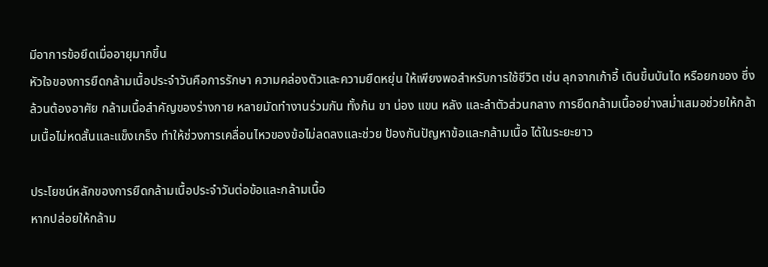มีอาการข้อยึดเมื่ออายุมากขึ้น
หัวใจของการยืดกล้ามเนื้อประจำวันคือการรักษา ความคล่องตัวและความยืดหยุ่น ให้เพียงพอสำหรับการใช้ชีวิต เช่น ลุกจากเก้าอี้ เดินขึ้นบันได หรือยกของ ซึ่งล้วนต้องอาศัย กล้ามเนื้อสำคัญของร่างกาย หลายมัดทำงานร่วมกัน ทั้งก้น ขา น่อง แขน หลัง และลำตัวส่วนกลาง การยืดกล้ามเนื้ออย่างสม่ำเสมอช่วยให้กล้ามเนื้อไม่หดสั้นและแข็งเกร็ง ทำให้ช่วงการเคลื่อนไหวของข้อไม่ลดลงและช่วย ป้องกันปัญหาข้อและกล้ามเนื้อ ได้ในระยะยาว

ประโยชน์หลักของการยืดกล้ามเนื้อประจำวันต่อข้อและกล้ามเนื้อ
หากปล่อยให้กล้าม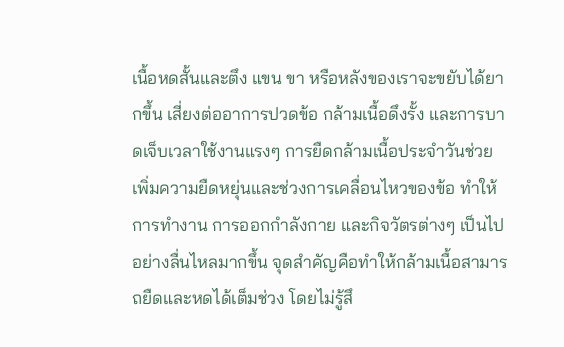เนื้อหดสั้นและตึง แขน ขา หรือหลังของเราจะขยับได้ยากขึ้น เสี่ยงต่ออาการปวดข้อ กล้ามเนื้อดึงรั้ง และการบาดเจ็บเวลาใช้งานแรงๆ การยืดกล้ามเนื้อประจำวันช่วยเพิ่มความยืดหยุ่นและช่วงการเคลื่อนไหวของข้อ ทำให้การทำงาน การออกกำลังกาย และกิจวัตรต่างๆ เป็นไปอย่างลื่นไหลมากขึ้น จุดสำคัญคือทำให้กล้ามเนื้อสามารถยืดและหดได้เต็มช่วง โดยไม่รู้สึ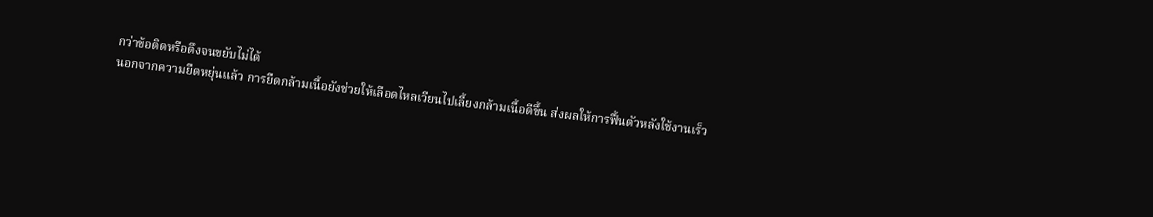กว่าข้อติดหรือตึงจนขยับไม่ได้
นอกจากความยืดหยุ่นแล้ว การยืดกล้ามเนื้อยังช่วยให้เลือดไหลเวียนไปเลี้ยงกล้ามเนื้อดีขึ้น ส่งผลให้การฟื้นตัวหลังใช้งานเร็ว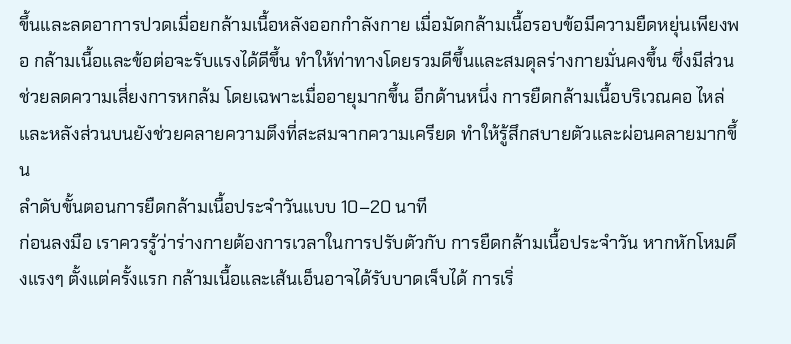ขึ้นและลดอาการปวดเมื่อยกล้ามเนื้อหลังออกกำลังกาย เมื่อมัดกล้ามเนื้อรอบข้อมีความยืดหยุ่นเพียงพอ กล้ามเนื้อและข้อต่อจะรับแรงได้ดีขึ้น ทำให้ท่าทางโดยรวมดีขึ้นและสมดุลร่างกายมั่นคงขึ้น ซึ่งมีส่วนช่วยลดความเสี่ยงการหกล้ม โดยเฉพาะเมื่ออายุมากขึ้น อีกด้านหนึ่ง การยืดกล้ามเนื้อบริเวณคอ ไหล่ และหลังส่วนบนยังช่วยคลายความตึงที่สะสมจากความเครียด ทำให้รู้สึกสบายตัวและผ่อนคลายมากขึ้น
ลำดับขั้นตอนการยืดกล้ามเนื้อประจำวันแบบ 10–20 นาที
ก่อนลงมือ เราควรรู้ว่าร่างกายต้องการเวลาในการปรับตัวกับ การยืดกล้ามเนื้อประจำวัน หากหักโหมดึงแรงๆ ตั้งแต่ครั้งแรก กล้ามเนื้อและเส้นเอ็นอาจได้รับบาดเจ็บได้ การเริ่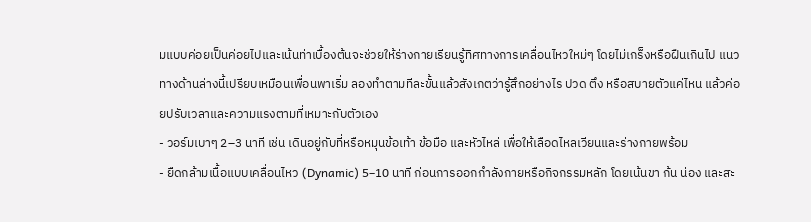มแบบค่อยเป็นค่อยไปและเน้นท่าเบื้องต้นจะช่วยให้ร่างกายเรียนรู้ทิศทางการเคลื่อนไหวใหม่ๆ โดยไม่เกร็งหรือฝืนเกินไป แนวทางด้านล่างนี้เปรียบเหมือนเพื่อนพาเริ่ม ลองทำตามทีละขั้นแล้วสังเกตว่ารู้สึกอย่างไร ปวด ตึง หรือสบายตัวแค่ไหน แล้วค่อยปรับเวลาและความแรงตามที่เหมาะกับตัวเอง
- วอร์มเบาๆ 2–3 นาที เช่น เดินอยู่กับที่หรือหมุนข้อเท้า ข้อมือ และหัวไหล่ เพื่อให้เลือดไหลเวียนและร่างกายพร้อม
- ยืดกล้ามเนื้อแบบเคลื่อนไหว (Dynamic) 5–10 นาที ก่อนการออกกำลังกายหรือกิจกรรมหลัก โดยเน้นขา ก้น น่อง และสะ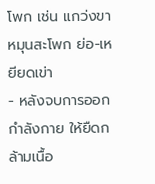โพก เช่น แกว่งขา หมุนสะโพก ย่อ-เหยียดเข่า
- หลังจบการออกกำลังกาย ให้ยืดกล้ามเนื้อ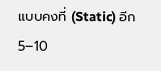แบบคงที่ (Static) อีก 5–10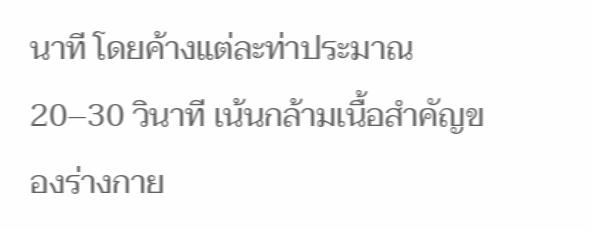นาที โดยค้างแต่ละท่าประมาณ 20–30 วินาที เน้นกล้ามเนื้อสำคัญของร่างกาย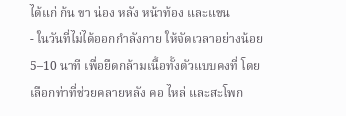ได้แก่ ก้น ขา น่อง หลัง หน้าท้อง และแขน
- ในวันที่ไม่ได้ออกกำลังกาย ให้จัดเวลาอย่างน้อย 5–10 นาที เพื่อยืดกล้ามเนื้อทั้งตัวแบบคงที่ โดยเลือกท่าที่ช่วยคลายหลัง คอ ไหล่ และสะโพก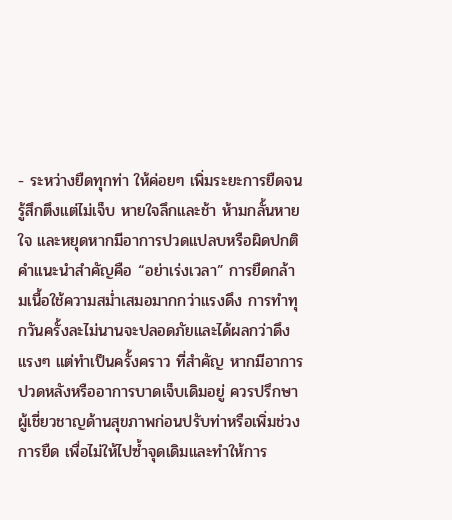- ระหว่างยืดทุกท่า ให้ค่อยๆ เพิ่มระยะการยืดจนรู้สึกตึงแต่ไม่เจ็บ หายใจลึกและช้า ห้ามกลั้นหายใจ และหยุดหากมีอาการปวดแปลบหรือผิดปกติ
คำแนะนำสำคัญคือ “อย่าเร่งเวลา” การยืดกล้ามเนื้อใช้ความสม่ำเสมอมากกว่าแรงดึง การทำทุกวันครั้งละไม่นานจะปลอดภัยและได้ผลกว่าดึงแรงๆ แต่ทำเป็นครั้งคราว ที่สำคัญ หากมีอาการปวดหลังหรืออาการบาดเจ็บเดิมอยู่ ควรปรึกษาผู้เชี่ยวชาญด้านสุขภาพก่อนปรับท่าหรือเพิ่มช่วงการยืด เพื่อไม่ให้ไปซ้ำจุดเดิมและทำให้การ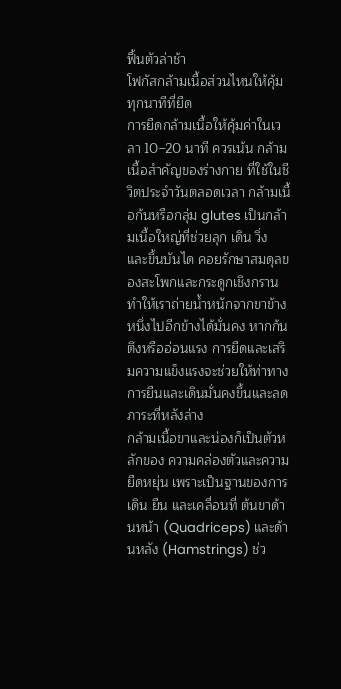ฟื้นตัวล่าช้า
โฟกัสกล้ามเนื้อส่วนไหนให้คุ้มทุกนาทีที่ยืด
การยืดกล้ามเนื้อให้คุ้มค่าในเวลา 10–20 นาที ควรเน้น กล้ามเนื้อสำคัญของร่างกาย ที่ใช้ในชีวิตประจำวันตลอดเวลา กล้ามเนื้อก้นหรือกลุ่ม glutes เป็นกล้ามเนื้อใหญ่ที่ช่วยลุก เดิน วิ่ง และขึ้นบันได คอยรักษาสมดุลของสะโพกและกระดูกเชิงกราน ทำให้เราถ่ายน้ำหนักจากขาข้างหนึ่งไปอีกข้างได้มั่นคง หากก้นตึงหรืออ่อนแรง การยืดและเสริมความแข็งแรงจะช่วยให้ท่าทางการยืนและเดินมั่นคงขึ้นและลดภาระที่หลังล่าง
กล้ามเนื้อขาและน่องก็เป็นตัวหลักของ ความคล่องตัวและความยืดหยุ่น เพราะเป็นฐานของการเดิน ยืน และเคลื่อนที่ ต้นขาด้านหน้า (Quadriceps) และด้านหลัง (Hamstrings) ช่ว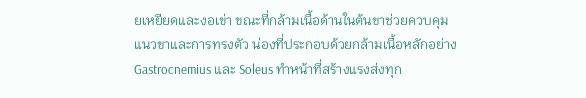ยเหยียดและงอเข่า ขณะที่กล้ามเนื้อด้านในต้นขาช่วยควบคุมแนวขาและการทรงตัว น่องที่ประกอบด้วยกล้ามเนื้อหลักอย่าง Gastrocnemius และ Soleus ทำหน้าที่สร้างแรงส่งทุก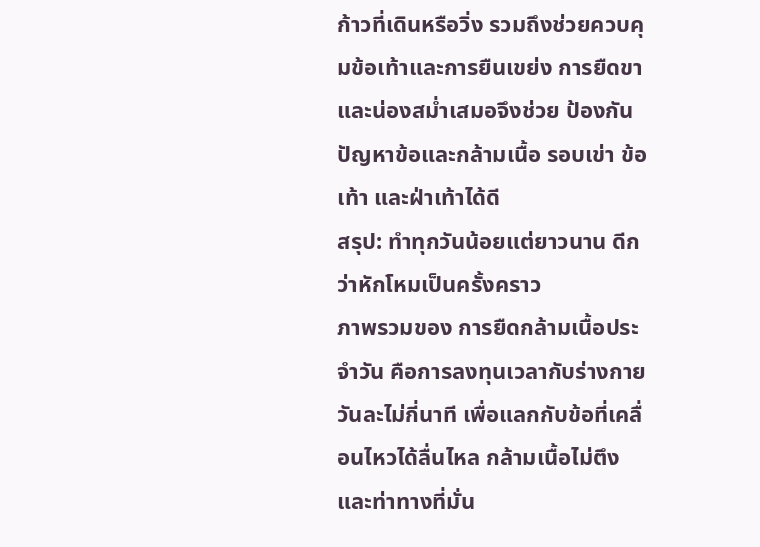ก้าวที่เดินหรือวิ่ง รวมถึงช่วยควบคุมข้อเท้าและการยืนเขย่ง การยืดขาและน่องสม่ำเสมอจึงช่วย ป้องกันปัญหาข้อและกล้ามเนื้อ รอบเข่า ข้อเท้า และฝ่าเท้าได้ดี
สรุป: ทำทุกวันน้อยแต่ยาวนาน ดีกว่าหักโหมเป็นครั้งคราว
ภาพรวมของ การยืดกล้ามเนื้อประจำวัน คือการลงทุนเวลากับร่างกายวันละไม่กี่นาที เพื่อแลกกับข้อที่เคลื่อนไหวได้ลื่นไหล กล้ามเนื้อไม่ตึง และท่าทางที่มั่น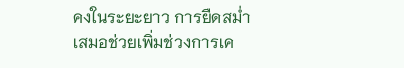คงในระยะยาว การยืดสม่ำเสมอช่วยเพิ่มช่วงการเค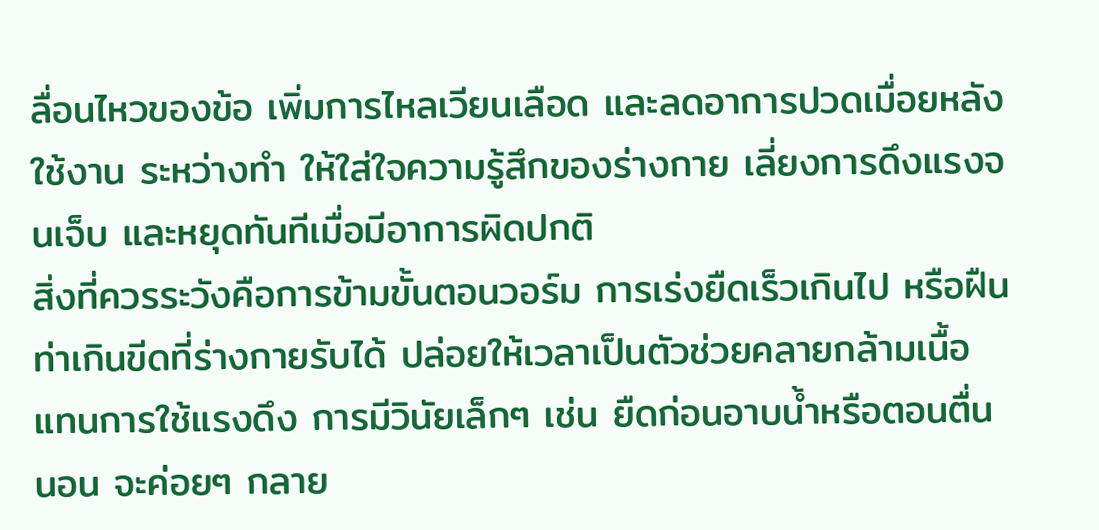ลื่อนไหวของข้อ เพิ่มการไหลเวียนเลือด และลดอาการปวดเมื่อยหลังใช้งาน ระหว่างทำ ให้ใส่ใจความรู้สึกของร่างกาย เลี่ยงการดึงแรงจนเจ็บ และหยุดทันทีเมื่อมีอาการผิดปกติ
สิ่งที่ควรระวังคือการข้ามขั้นตอนวอร์ม การเร่งยืดเร็วเกินไป หรือฝืนท่าเกินขีดที่ร่างกายรับได้ ปล่อยให้เวลาเป็นตัวช่วยคลายกล้ามเนื้อ แทนการใช้แรงดึง การมีวินัยเล็กๆ เช่น ยืดก่อนอาบน้ำหรือตอนตื่นนอน จะค่อยๆ กลาย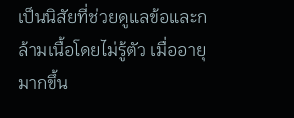เป็นนิสัยที่ช่วยดูแลข้อและกล้ามเนื้อโดยไม่รู้ตัว เมื่ออายุมากขึ้น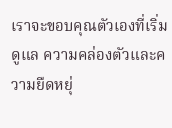เราจะขอบคุณตัวเองที่เริ่มดูแล ความคล่องตัวและความยืดหยุ่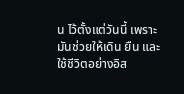น ไว้ตั้งแต่วันนี้ เพราะมันช่วยให้เดิน ยืน และใช้ชีวิตอย่างอิส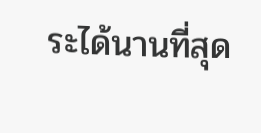ระได้นานที่สุด